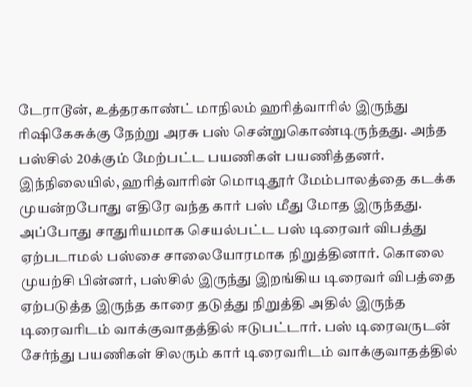டேராடூன், உத்தரகாண்ட் மாநிலம் ஹரித்வாரில் இருந்து ரிஷிகேசுக்கு நேற்று அரசு பஸ் சென்றுகொண்டிருந்தது. அந்த பஸ்சில் 20க்கும் மேற்பட்ட பயணிகள் பயணித்தனர். இந்நிலையில், ஹரித்வாரின் மொடிதூர் மேம்பாலத்தை கடக்க முயன்றபோது எதிரே வந்த கார் பஸ் மீது மோத இருந்தது. அப்போது சாதுரியமாக செயல்பட்ட பஸ் டிரைவர் விபத்து ஏற்படாமல் பஸ்சை சாலையோரமாக நிறுத்தினார். கொலை முயற்சி பின்னர், பஸ்சில் இருந்து இறங்கிய டிரைவர் விபத்தை ஏற்படுத்த இருந்த காரை தடுத்து நிறுத்தி அதில் இருந்த டிரைவரிடம் வாக்குவாதத்தில் ஈடுபட்டார். பஸ் டிரைவருடன் சேர்ந்து பயணிகள் சிலரும் கார் டிரைவரிடம் வாக்குவாதத்தில்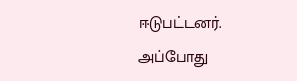ஈடுபட்டனர். அப்போது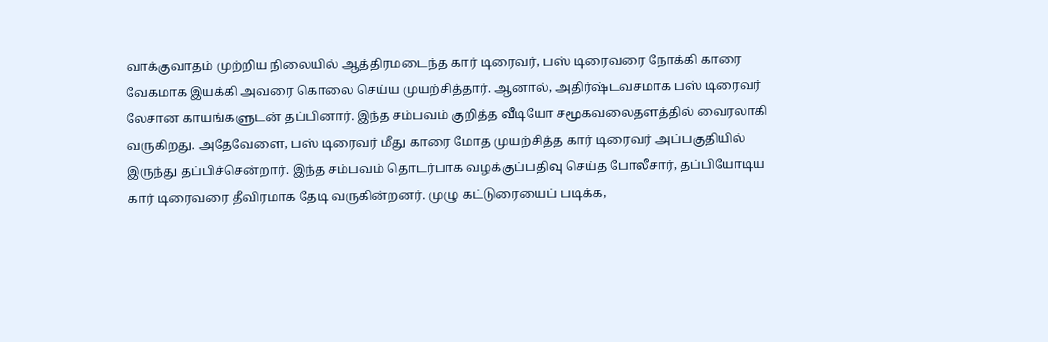வாக்குவாதம் முற்றிய நிலையில் ஆத்திரமடைந்த கார் டிரைவர், பஸ் டிரைவரை நோக்கி காரை வேகமாக இயக்கி அவரை கொலை செய்ய முயற்சித்தார். ஆனால், அதிர்ஷ்டவசமாக பஸ் டிரைவர் லேசான காயங்களுடன் தப்பினார். இந்த சம்பவம் குறித்த வீடியோ சமூகவலைதளத்தில் வைரலாகி வருகிறது. அதேவேளை, பஸ் டிரைவர் மீது காரை மோத முயற்சித்த கார் டிரைவர் அப்பகுதியில் இருந்து தப்பிச்சென்றார். இந்த சம்பவம் தொடர்பாக வழக்குப்பதிவு செய்த போலீசார், தப்பியோடிய கார் டிரைவரை தீவிரமாக தேடி வருகின்றனர். முழு கட்டுரையைப் படிக்க,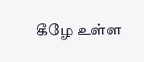கீழே உள்ள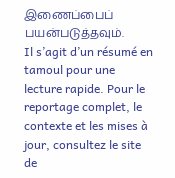இணைப்பைப் பயன்படுத்தவும்.
Il s’agit d’un résumé en tamoul pour une lecture rapide. Pour le reportage complet, le contexte et les mises à jour, consultez le site de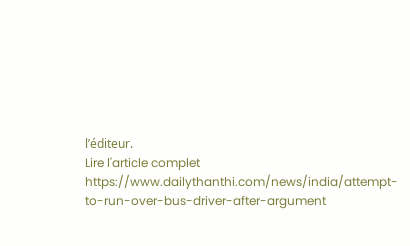l’éditeur.
Lire l'article complet
https://www.dailythanthi.com/news/india/attempt-to-run-over-bus-driver-after-argument